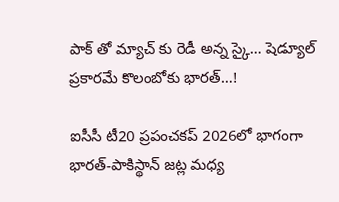పాక్ తో మ్యాచ్ కు రెడీ అన్న స్కై… షెడ్యూల్ ప్రకారమే కొలంబోకు భారత్…!

ఐసీసీ టీ20 ప్రపంచకప్‌ 2026లో భాగంగా భారత్-పాకిస్థాన్ జట్ల మధ్య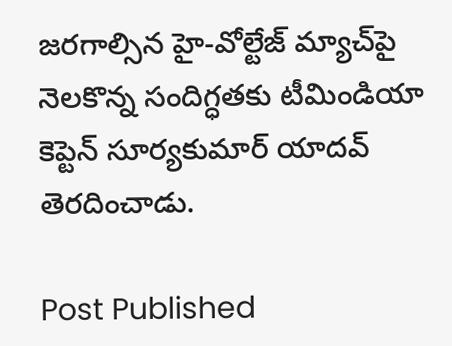జరగాల్సిన హై-వోల్టేజ్ మ్యాచ్‌పై నెలకొన్న సందిగ్ధతకు టీమిండియా కెప్టెన్ సూర్యకుమార్ యాదవ్ తెరదించాడు.

Post Published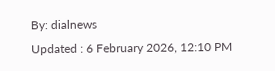By: dialnews
Updated : 6 February 2026, 12:10 PM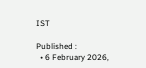IST

Published :
  • 6 February 2026,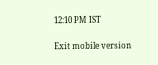12:10 PM IST

Exit mobile version